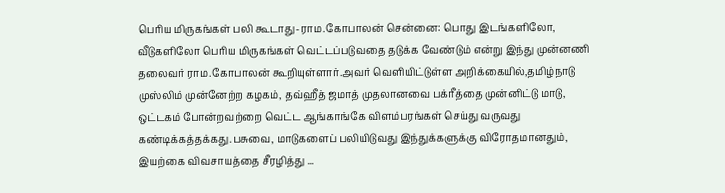பெரிய மிருகங்கள் பலி கூடாது-ராம.கோபாலன் சென்னை: பொது இடங்களிலோ, வீடுகளிலோ பெரிய மிருகங்கள் வெட்டப்படுவதை தடுக்க வேண்டும் என்று இந்து முன்னணி தலைவர் ராம.கோபாலன் கூறியுள்ளார்.அவர் வெளியிட்டுள்ள அறிக்கையில்,தமிழ்நாடு முஸ்லிம் முன்னேற்ற கழகம், தவ்ஹீத் ஜமாத் முதலானவை பக்ரீத்தை முன்னிட்டு மாடு, ஒட்டகம் போன்றவற்றை வெட்ட ஆங்காங்கே விளம்பரங்கள் செய்து வருவது கண்டிக்கத்தக்கது.பசுவை, மாடுகளைப் பலியிடுவது இந்துக்களுக்கு விரோதமானதும், இயற்கை விவசாயத்தை சீரழித்து ...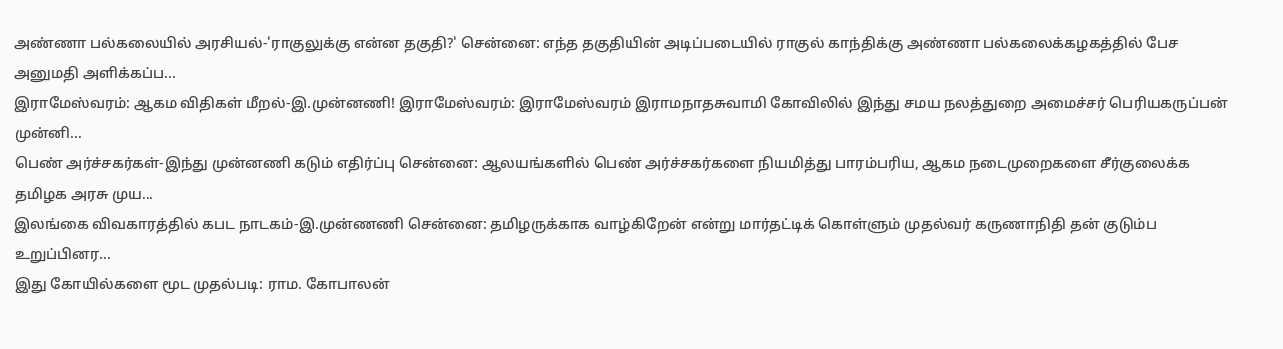அண்ணா பல்கலையில் அரசியல்-'ராகுலுக்கு என்ன தகுதி?' சென்னை: எந்த தகுதியின் அடிப்படையில் ராகுல் காந்திக்கு அண்ணா பல்கலைக்கழகத்தில் பேச அனுமதி அளிக்கப்ப...
இராமேஸ்வரம்: ஆகம விதிகள் மீறல்-இ.முன்னணி! இராமேஸ்வரம்: இராமேஸ்வரம் இராமநாதசுவாமி கோவிலில் இந்து சமய நலத்துறை அமைச்சர் பெரியகருப்பன் முன்னி...
பெண் அர்ச்சகர்கள்-இந்து முன்னணி கடும் எதிர்ப்பு சென்னை: ஆலயங்களில் பெண் அர்ச்சகர்களை நியமித்து பாரம்பரிய, ஆகம நடைமுறைகளை சீர்குலைக்க தமிழக அரசு முய...
இலங்கை விவகாரத்தில் கபட நாடகம்-இ.முன்ணணி சென்னை: தமிழருக்காக வாழ்கிறேன் என்று மார்தட்டிக் கொள்ளும் முதல்வர் கருணாநிதி தன் குடும்ப உறுப்பினர...
இது கோயில்களை மூட முதல்படி: ராம. கோபாலன்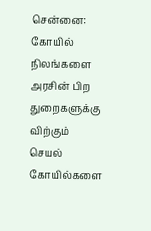சென்னை: கோயில் நிலங்களை அரசின் பிற துறைகளுக்கு விற்கும் செயல் கோயில்களை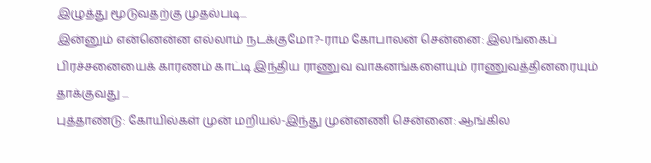இழுத்து மூடுவதற்கு முதல்படி...
இன்னும் என்னென்ன எல்லாம் நடக்குமோ?-ராம கோபாலன் சென்னை: இலங்கைப் பிரச்சனையைக் காரணம் காட்டி இந்திய ராணுவ வாகனங்களையும் ராணுவத்தினரையும் தாக்குவது ...
புத்தாண்டு: கோயில்கள் முன் மறியல்-இந்து முன்னணி சென்னை: ஆங்கில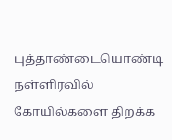புத்தாண்டையொண்டி நள்ளிரவில் கோயில்களை திறக்க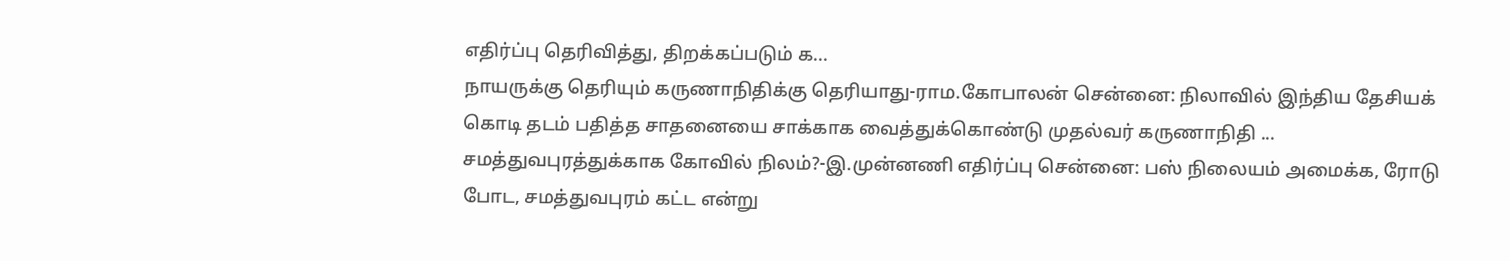எதிர்ப்பு தெரிவித்து, திறக்கப்படும் க...
நாயருக்கு தெரியும் கருணாநிதிக்கு தெரியாது-ராம.கோபாலன் சென்னை: நிலாவில் இந்திய தேசியக் கொடி தடம் பதித்த சாதனையை சாக்காக வைத்துக்கொண்டு முதல்வர் கருணாநிதி ...
சமத்துவபுரத்துக்காக கோவில் நிலம்?-இ.முன்னணி எதிர்ப்பு சென்னை: பஸ் நிலையம் அமைக்க, ரோடு போட, சமத்துவபுரம் கட்ட என்று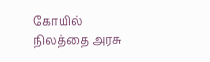கோயில் நிலத்தை அரசு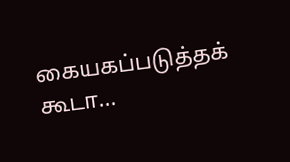கையகப்படுத்தக் கூடா...